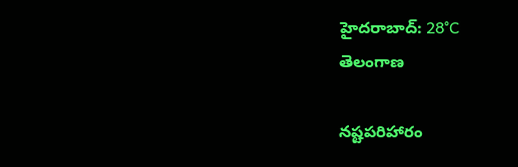హైదరాబాద్: 28°C
తెలంగాణ

నష్టపరిహారం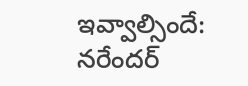ఇవ్వాల్సిందే: నరేందర్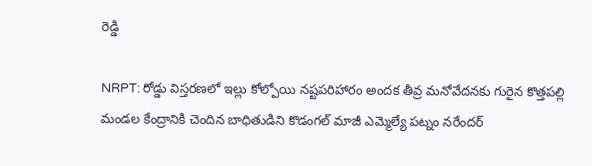రెడ్డి

NRPT: రోడ్డు విస్తరణలో ఇల్లు కోల్పోయి నష్టపరిహారం అందక తీవ్ర మనోవేదనకు గురైన కొత్తపల్లి మండల కేంద్రానికి చెందిన బాధితుడిని కొడంగల్ మాజీ ఎమ్మెల్యే పట్నం నరేందర్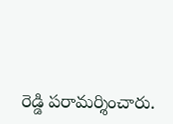రెడ్డి పరామర్శించారు.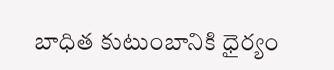బాధిత కుటుంబానికి ధైర్యం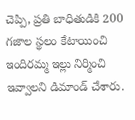చెప్పి, ప్రతి బాధితుడికి 200 గజాల స్థలం కేటాయించి ఇందిరమ్మ ఇల్లు నిర్మించి ఇవ్వాలని డిమాండ్ చేశారు.